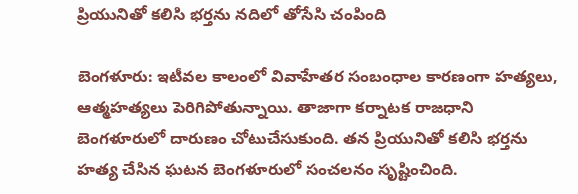ప్రియునితో కలిసి భర్తను నదిలో తోసేసి చంపింది

బెంగళూరు: ఇటీవల కాలంలో వివాహేతర సంబంధాల కారణంగా హత్యలు, ఆత్మహత్యలు పెరిగిపోతున్నాయి. తాజాగా కర్నాటక రాజధాని బెంగళూరులో దారుణం చోటుచేసుకుంది. తన ప్రియునితో కలిసి భర్తను హత్య చేసిన ఘటన బెంగళూరులో సంచలనం సృష్టించింది.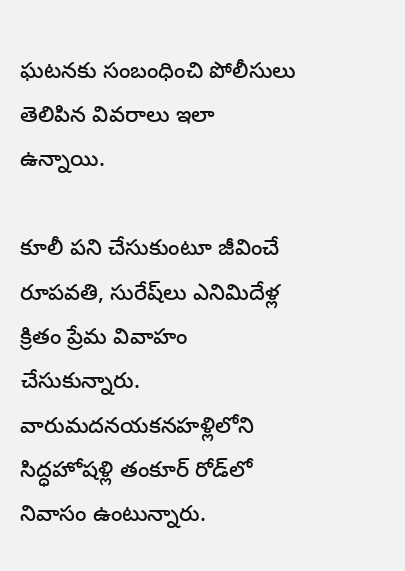ఘటనకు సంబంధించి పోలీసులు తెలిపిన వివరాలు ఇలా ఉన్నాయి.

కూలీ పని చేసుకుంటూ జీవించే రూపవతి, సురేష్‌లు ఎనిమిదేళ్ల క్రితం ప్రేమ వివాహం చేసుకున్నారు. వారుమదనయకనహళ్లి‌లోని సిద్ధహోషళ్లి తంకూర్ రోడ్‌లో నివాసం ఉంటున్నారు.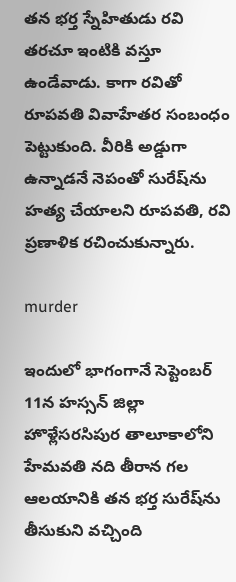తన భర్త స్నేహితుడు రవి తరచూ ఇంటికి వస్తూ ఉండేవాడు. కాగా రవితో రూపవతి వివాహేతర సంబంధం పెట్టుకుంది. వీరికి అడ్డుగా ఉన్నాడనే నెపంతో సురేష్‌ను హత్య చేయాలని రూపవతి, రవి ప్రణాళిక రచించుకున్నారు.

murder

ఇందులో భాగంగానే సెప్టెంబర్ 11న హస్సన్ జిల్లా హొళ్లేసరసిపుర తాలూకాలోని హేమవతి నది తీరాన గల ఆలయానికి తన భర్త సురేష్‌ను తీసుకుని వచ్చింది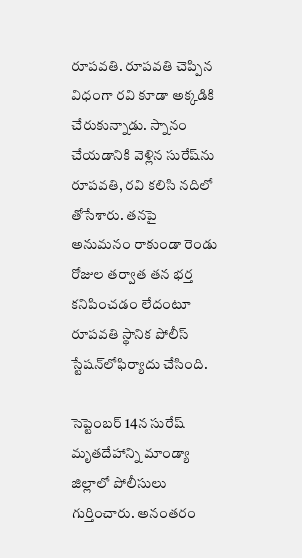రూపవతి. రూపవతి చెప్పిన విధంగా రవి కూడా అక్కడికి చేరుకున్నాడు. స్నానం చేయడానికి వెళ్లిన సురేష్‌ను రూపవతి, రవి కలిసి నదిలో తోసేశారు. తనపై అనుమనం రాకుండా రెండు రోజుల తర్వాత తన భర్త కనిపించడం లేదంటూ రూపవతి స్థానిక పోలీస్ స్టేషన్‌లోఫిర్యాదు చేసింది.

సెప్టెంబర్ 14న సురేష్ మృతదేహాన్ని మాండ్యా జిల్లాలో పోలీసులు గుర్తించారు. అనంతరం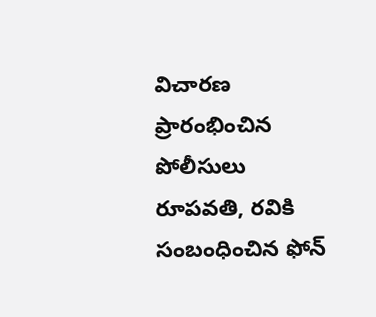విచారణ ప్రారంభించిన పోలీసులు రూపవతి, రవికి సంబంధించిన ఫోన్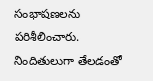సంభాషణలను పరిశీలించారు. నిందితులుగా తేలడంతో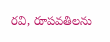రవి, రూపవతిలను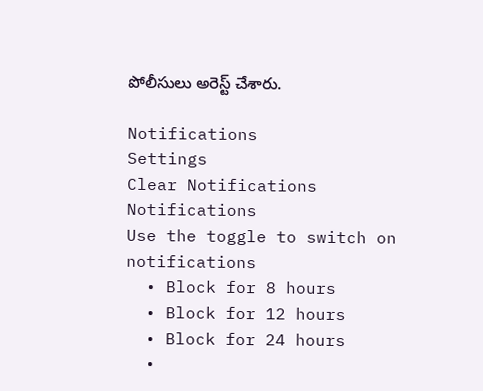పోలీసులు అరెస్ట్ చేశారు.

Notifications
Settings
Clear Notifications
Notifications
Use the toggle to switch on notifications
  • Block for 8 hours
  • Block for 12 hours
  • Block for 24 hours
  •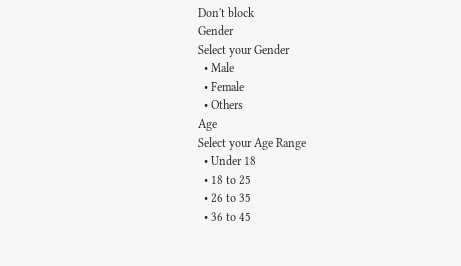Don't block
Gender
Select your Gender
  • Male
  • Female
  • Others
Age
Select your Age Range
  • Under 18
  • 18 to 25
  • 26 to 35
  • 36 to 45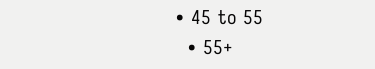• 45 to 55
  • 55+